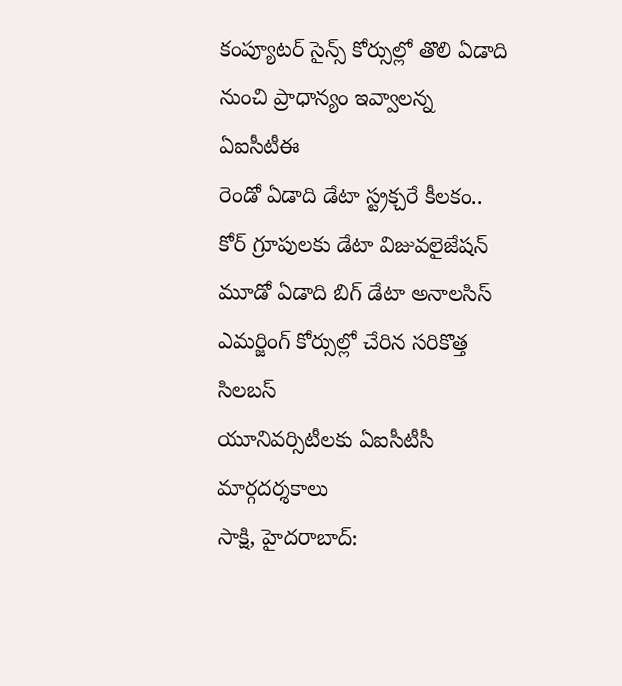కంప్యూటర్ సైన్స్ కోర్సుల్లో తొలి ఏడాది నుంచి ప్రాధాన్యం ఇవ్వాలన్న ఏఐసీటీఈ
రెండో ఏడాది డేటా స్ట్రక్చరే కీలకం.. కోర్ గ్రూపులకు డేటా విజువలైజేషన్
మూడో ఏడాది బిగ్ డేటా అనాలసిస్
ఎమర్జింగ్ కోర్సుల్లో చేరిన సరికొత్త సిలబస్
యూనివర్సిటీలకు ఏఐసీటీసీ మార్గదర్శకాలు
సాక్షి, హైదరాబాద్: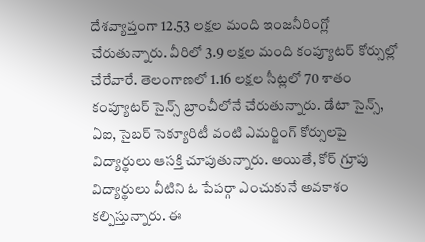దేశవ్యాప్తంగా 12.53 లక్షల మంది ఇంజనీరింగ్లో చేరుతున్నారు. వీరిలో 3.9 లక్షల మంది కంప్యూటర్ కోర్సుల్లో చేరేవారే. తెలంగాణలో 1.16 లక్షల సీట్లలో 70 శాతం కంప్యూటర్ సైన్స్ బ్రాంచీలోనే చేరుతున్నారు. డేటా సైన్స్, ఏఐ, సైబర్ సెక్యూరిటీ వంటి ఎమర్జింగ్ కోర్సులపై విద్యార్థులు ఆసక్తి చూపుతున్నారు. అయితే, కోర్ గ్రూపు విద్యార్థులు వీటిని ఓ పేపర్గా ఎంచుకునే అవకాశం కల్పిస్తున్నారు. ఈ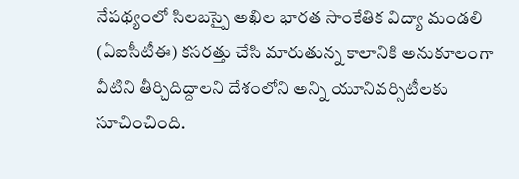నేపథ్యంలో సిలబస్పై అఖిల భారత సాంకేతిక విద్యా మండలి (ఏఐసీటీఈ) కసరత్తు చేసి మారుతున్న కాలానికి అనుకూలంగా వీటిని తీర్చిదిద్దాలని దేశంలోని అన్ని యూనివర్సిటీలకు సూచించింది.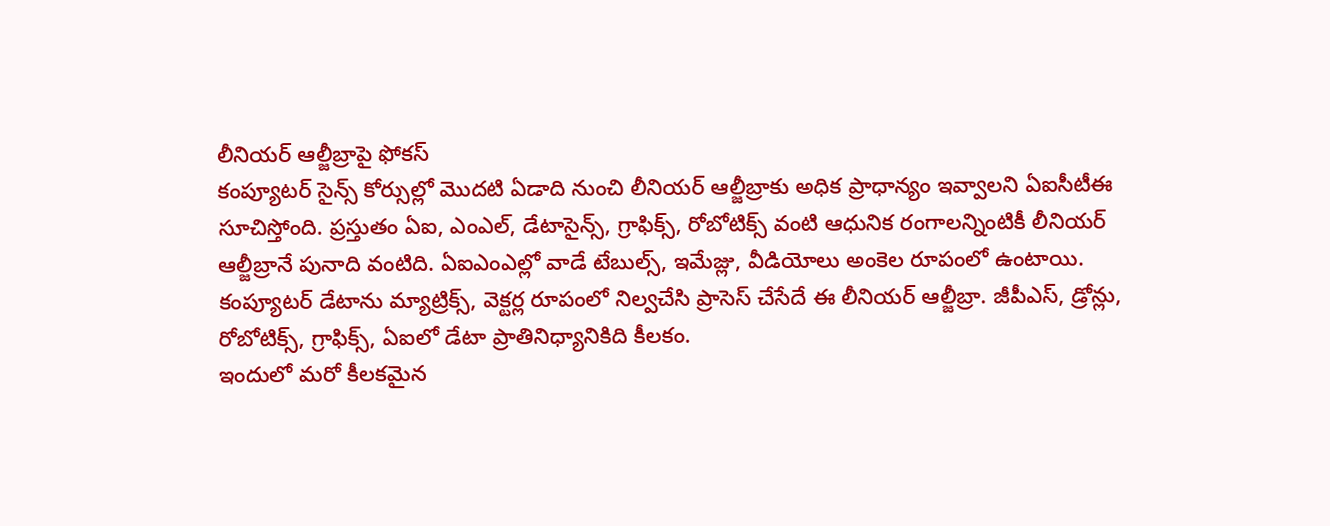లీనియర్ ఆల్జీబ్రాపై ఫోకస్
కంప్యూటర్ సైన్స్ కోర్సుల్లో మొదటి ఏడాది నుంచి లీనియర్ ఆల్జీబ్రాకు అధిక ప్రాధాన్యం ఇవ్వాలని ఏఐసీటీఈ సూచిస్తోంది. ప్రస్తుతం ఏఐ, ఎంఎల్, డేటాసైన్స్, గ్రాఫిక్స్, రోబోటిక్స్ వంటి ఆధునిక రంగాలన్నింటికీ లీనియర్ ఆల్జీబ్రానే పునాది వంటిది. ఏఐఎంఎల్లో వాడే టేబుల్స్, ఇమేజ్లు, వీడియోలు అంకెల రూపంలో ఉంటాయి. కంప్యూటర్ డేటాను మ్యాట్రిక్స్, వెక్టర్ల రూపంలో నిల్వచేసి ప్రాసెస్ చేసేదే ఈ లీనియర్ ఆల్జీబ్రా. జీపీఎస్, డ్రోన్లు, రోబోటిక్స్, గ్రాఫిక్స్, ఏఐలో డేటా ప్రాతినిధ్యానికిది కీలకం.
ఇందులో మరో కీలకమైన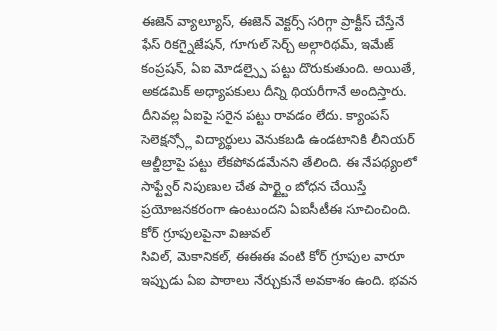ఈజెన్ వ్యాల్యూస్, ఈజెన్ వెక్టర్స్ సరిగ్గా ప్రాక్టీస్ చేస్తేనే ఫేస్ రికగ్నైజేషన్, గూగుల్ సెర్చ్ అల్గారిథమ్, ఇమేజ్ కంప్రషన్, ఏఐ మోడల్స్పై పట్టు దొరుకుతుంది. అయితే, అకడమిక్ అధ్యాపకులు దీన్ని థియరీగానే అందిస్తారు. దీనివల్ల ఏఐపై సరైన పట్టు రావడం లేదు. క్యాంపస్ సెలెక్షన్స్లో విద్యార్థులు వెనుకబడి ఉండటానికి లీనియర్ ఆల్జీబ్రాపై పట్టు లేకపోవడమేనని తేలింది. ఈ నేపథ్యంలో సాఫ్ట్వేర్ నిపుణుల చేత పార్ట్టైం బోధన చేయిస్తే ప్రయోజనకరంగా ఉంటుందని ఏఐసీటీఈ సూచించింది.
కోర్ గ్రూపులపైనా విజువల్
సివిల్, మెకానికల్, ఈఈఈ వంటి కోర్ గ్రూపుల వారూ ఇప్పుడు ఏఐ పాఠాలు నేర్చుకునే అవకాశం ఉంది. భవన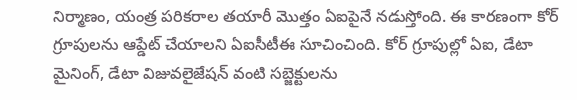నిర్మాణం, యంత్ర పరికరాల తయారీ మొత్తం ఏఐపైనే నడుస్తోంది. ఈ కారణంగా కోర్ గ్రూపులను ఆప్డేట్ చేయాలని ఏఐసీటీఈ సూచించింది. కోర్ గ్రూపుల్లో ఏఐ, డేటా మైనింగ్, డేటా విజువలైజేషన్ వంటి సబ్జెక్టులను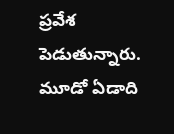ప్రవేశ పెడుతున్నారు. మూడో ఏడాది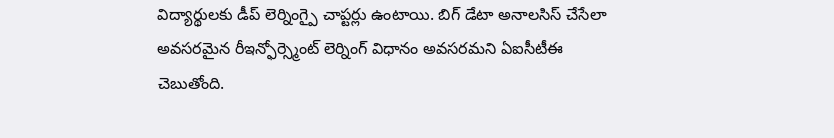విద్యార్థులకు డీప్ లెర్నింగ్పై చాప్టర్లు ఉంటాయి. బిగ్ డేటా అనాలసిస్ చేసేలా అవసరమైన రీఇన్ఫోర్స్మెంట్ లెర్నింగ్ విధానం అవసరమని ఏఐసీటీఈ చెబుతోంది.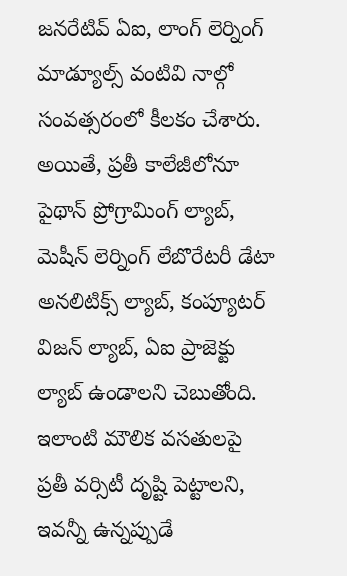జనరేటివ్ ఏఐ, లాంగ్ లెర్నింగ్ మాడ్యూల్స్ వంటివి నాల్గో సంవత్సరంలో కీలకం చేశారు. అయితే, ప్రతీ కాలేజీలోనూ పైథాన్ ప్రోగ్రామింగ్ ల్యాబ్, మెషీన్ లెర్నింగ్ లేబొరేటరీ డేటా అనలిటిక్స్ ల్యాబ్, కంప్యూటర్ విజన్ ల్యాబ్, ఏఐ ప్రాజెక్టు ల్యాబ్ ఉండాలని చెబుతోంది. ఇలాంటి మౌలిక వసతులపై ప్రతీ వర్సిటీ దృష్టి పెట్టాలని, ఇవన్నీ ఉన్నప్పుడే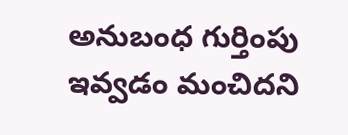అనుబంధ గుర్తింపు ఇవ్వడం మంచిదని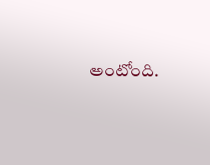అంటోంది.